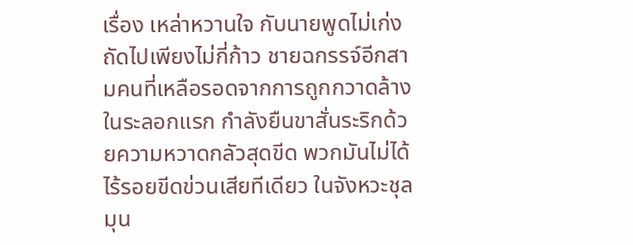เรื่อง เหล่าหวานใจ กับนายพูดไม่เก่ง
ถัดไปเพียงไม่กี่ก้าว ชายฉกรรจ์อีกสามคนที่เหลือรอดจากการถูกกวาดล้างในระลอกแรก กำลังยืนขาสั่นระริกด้วยความหวาดกลัวสุดขีด พวกมันไม่ได้ไร้รอยขีดข่วนเสียทีเดียว ในจังหวะชุลมุน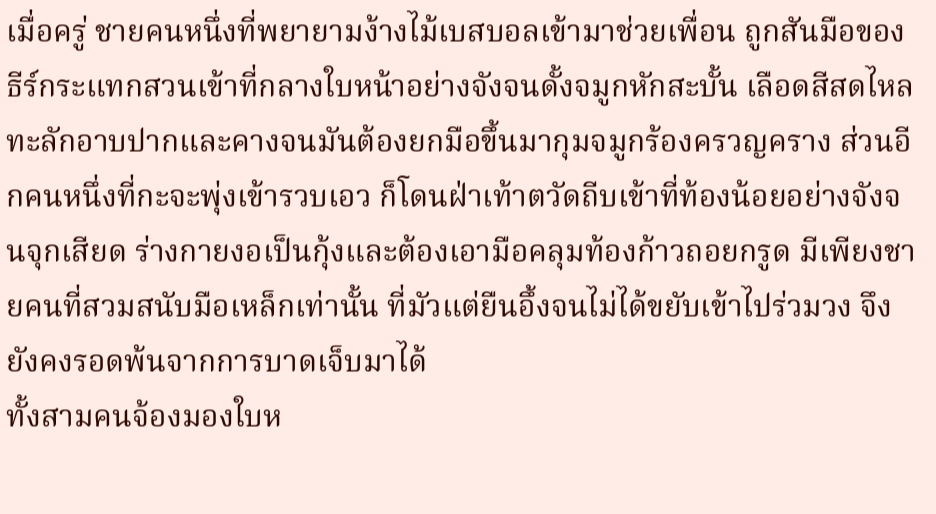เมื่อครู่ ชายคนหนึ่งที่พยายามง้างไม้เบสบอลเข้ามาช่วยเพื่อน ถูกสันมือของธีร์กระแทกสวนเข้าที่กลางใบหน้าอย่างจังจนดั้งจมูกหักสะบั้น เลือดสีสดไหลทะลักอาบปากและคางจนมันต้องยกมือขึ้นมากุมจมูกร้องครวญคราง ส่วนอีกคนหนึ่งที่กะจะพุ่งเข้ารวบเอว ก็โดนฝ่าเท้าตวัดถีบเข้าที่ท้องน้อยอย่างจังจนจุกเสียด ร่างกายงอเป็นกุ้งและต้องเอามือคลุมท้องก้าวถอยกรูด มีเพียงชายคนที่สวมสนับมือเหล็กเท่านั้น ที่มัวแต่ยืนอึ้งจนไม่ได้ขยับเข้าไปร่วมวง จึงยังคงรอดพ้นจากการบาดเจ็บมาได้
ทั้งสามคนจ้องมองใบห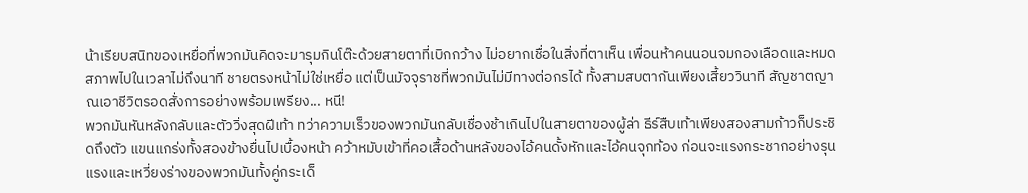น้าเรียบสนิทของเหยื่อที่พวกมันคิดจะมารุมกินโต๊ะด้วยสายตาที่เบิกกว้าง ไม่อยากเชื่อในสิ่งที่ตาเห็น เพื่อนห้าคนนอนจมกองเลือดและหมดสภาพไปในเวลาไม่ถึงนาที ชายตรงหน้าไม่ใช่เหยื่อ แต่เป็นมัจจุราชที่พวกมันไม่มีทางต่อกรได้ ทั้งสามสบตากันเพียงเสี้ยววินาที สัญชาตญาณเอาชีวิตรอดสั่งการอย่างพร้อมเพรียง... หนี!
พวกมันหันหลังกลับและตัววิ่งสุดฝีเท้า ทว่าความเร็วของพวกมันกลับเชื่องช้าเกินไปในสายตาของผู้ล่า ธีร์สืบเท้าเพียงสองสามก้าวก็ประชิดถึงตัว แขนแกร่งทั้งสองข้างยื่นไปเบื้องหน้า คว้าหมับเข้าที่คอเสื้อด้านหลังของไอ้คนดั้งหักและไอ้คนจุกท้อง ก่อนจะแรงกระชากอย่างรุนแรงและเหวี่ยงร่างของพวกมันทั้งคู่กระเด็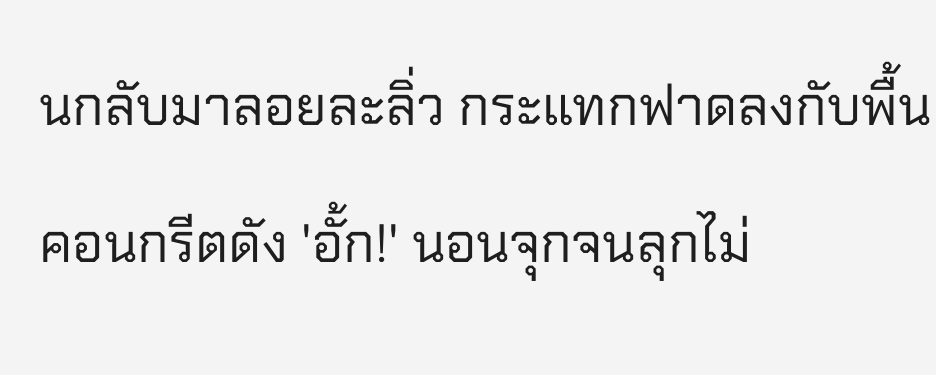นกลับมาลอยละลิ่ว กระแทกฟาดลงกับพื้นคอนกรีตดัง 'อั้ก!' นอนจุกจนลุกไม่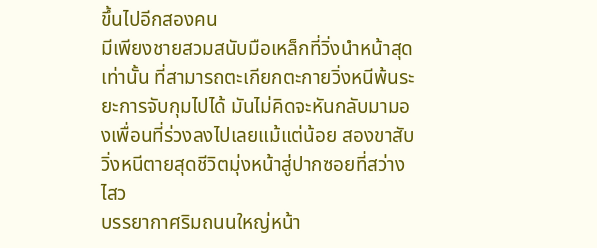ขึ้นไปอีกสองคน
มีเพียงชายสวมสนับมือเหล็กที่วิ่งนำหน้าสุดเท่านั้น ที่สามารถตะเกียกตะกายวิ่งหนีพ้นระยะการจับกุมไปได้ มันไม่คิดจะหันกลับมามองเพื่อนที่ร่วงลงไปเลยแม้แต่น้อย สองขาสับวิ่งหนีตายสุดชีวิตมุ่งหน้าสู่ปากซอยที่สว่างไสว
บรรยากาศริมถนนใหญ่หน้า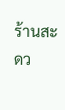ร้านสะดว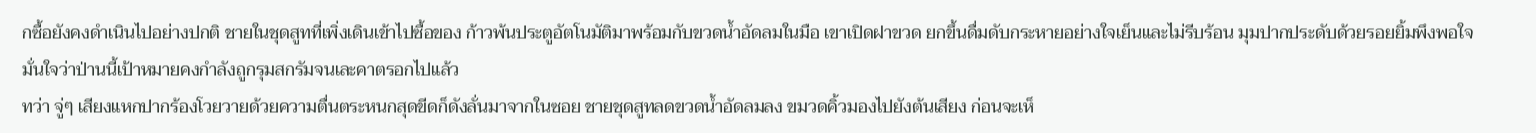กซื้อยังคงดำเนินไปอย่างปกติ ชายในชุดสูทที่เพิ่งเดินเข้าไปซื้อของ ก้าวพ้นประตูอัตโนมัติมาพร้อมกับขวดน้ำอัดลมในมือ เขาเปิดฝาขวด ยกขึ้นดื่มดับกระหายอย่างใจเย็นและไม่รีบร้อน มุมปากประดับด้วยรอยยิ้มพึงพอใจ มั่นใจว่าป่านนี้เป้าหมายคงกำลังถูกรุมสกรัมจนเละคาตรอกไปแล้ว
ทว่า จู่ๆ เสียงแหกปากร้องโวยวายด้วยความตื่นตระหนกสุดขีดก็ดังลั่นมาจากในซอย ชายชุดสูทลดขวดน้ำอัดลมลง ขมวดคิ้วมองไปยังต้นเสียง ก่อนจะเห็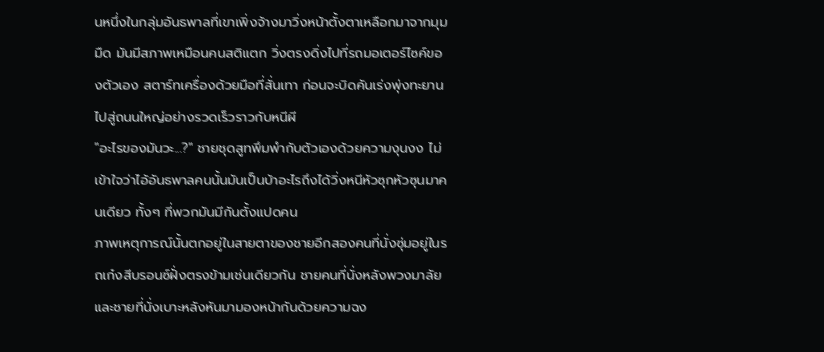นหนึ่งในกลุ่มอันธพาลที่เขาเพิ่งจ้างมาวิ่งหน้าตั้งตาเหลือกมาจากมุมมืด มันมีสภาพเหมือนคนสติแตก วิ่งตรงดิ่งไปที่รถมอเตอร์ไซค์ของตัวเอง สตาร์ทเครื่องด้วยมือที่สั่นเทา ก่อนจะบิดคันเร่งพุ่งทะยานไปสู่ถนนใหญ่อย่างรวดเร็วราวกับหนีผี
"อะไรของมันวะ...?" ชายชุดสูทพึมพำกับตัวเองด้วยความงุนงง ไม่เข้าใจว่าไอ้อันธพาลคนนั้นมันเป็นบ้าอะไรถึงได้วิ่งหนีหัวซุกหัวซุนมาคนเดียว ทั้งๆ ที่พวกมันมีกันตั้งแปดคน
ภาพเหตุการณ์นั้นตกอยู่ในสายตาของชายอีกสองคนที่นั่งซุ่มอยู่ในรถเก๋งสีบรอนซ์ฝั่งตรงข้ามเช่นเดียวกัน ชายคนที่นั่งหลังพวงมาลัยและชายที่นั่งเบาะหลังหันมามองหน้ากันด้วยความฉง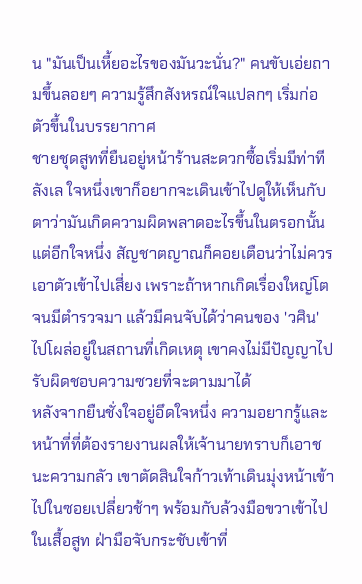น "มันเป็นเหี้ยอะไรของมันวะนั่น?" คนขับเอ่ยถามขึ้นลอยๆ ความรู้สึกสังหรณ์ใจแปลกๆ เริ่มก่อตัวขึ้นในบรรยากาศ
ชายชุดสูทที่ยืนอยู่หน้าร้านสะดวกซื้อเริ่มมีท่าทีลังเล ใจหนึ่งเขาก็อยากจะเดินเข้าไปดูให้เห็นกับตาว่ามันเกิดความผิดพลาดอะไรขึ้นในตรอกนั้น แต่อีกใจหนึ่ง สัญชาตญาณก็คอยเตือนว่าไม่ควรเอาตัวเข้าไปเสี่ยง เพราะถ้าหากเกิดเรื่องใหญ่โตจนมีตำรวจมา แล้วมีคนจับได้ว่าคนของ 'วศิน' ไปโผล่อยู่ในสถานที่เกิดเหตุ เขาคงไม่มีปัญญาไปรับผิดชอบความซวยที่จะตามมาได้
หลังจากยืนชั่งใจอยู่อึดใจหนึ่ง ความอยากรู้และหน้าที่ที่ต้องรายงานผลให้เจ้านายทราบก็เอาชนะความกลัว เขาตัดสินใจก้าวเท้าเดินมุ่งหน้าเข้าไปในซอยเปลี่ยวช้าๆ พร้อมกับล้วงมือขวาเข้าไปในเสื้อสูท ฝ่ามือจับกระชับเข้าที่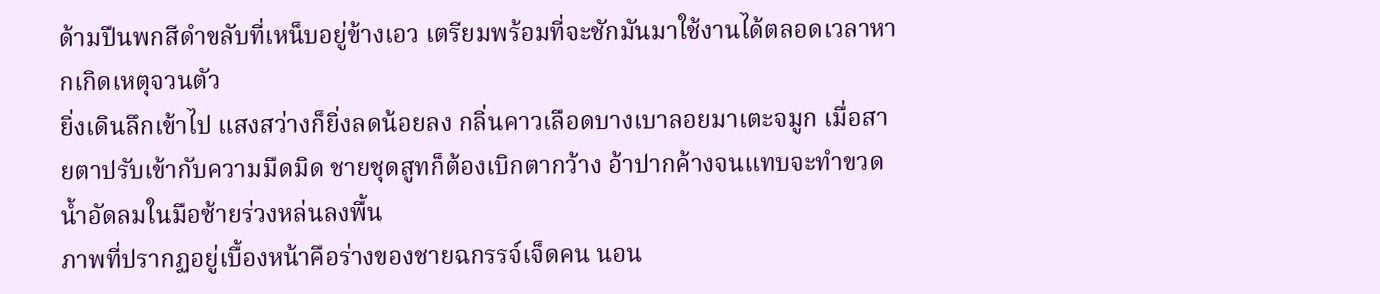ด้ามปืนพกสีดำขลับที่เหน็บอยู่ข้างเอว เตรียมพร้อมที่จะชักมันมาใช้งานได้ตลอดเวลาหากเกิดเหตุจวนตัว
ยิ่งเดินลึกเข้าไป แสงสว่างก็ยิ่งลดน้อยลง กลิ่นคาวเลือดบางเบาลอยมาเตะจมูก เมื่อสายตาปรับเข้ากับความมืดมิด ชายชุดสูทก็ต้องเบิกตากว้าง อ้าปากค้างจนแทบจะทำขวดน้ำอัดลมในมือซ้ายร่วงหล่นลงพื้น
ภาพที่ปรากฏอยู่เบื้องหน้าคือร่างของชายฉกรรจ์เจ็ดคน นอน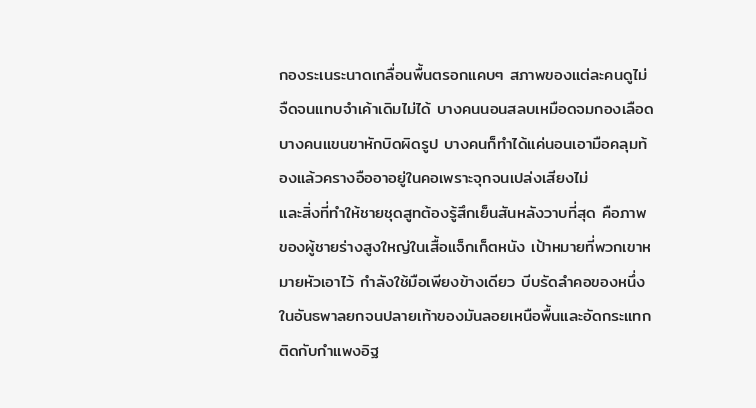กองระเนระนาดเกลื่อนพื้นตรอกแคบๆ สภาพของแต่ละคนดูไม่จืดจนแทบจำเค้าเดิมไม่ได้ บางคนนอนสลบเหมือดจมกองเลือด บางคนแขนขาหักบิดผิดรูป บางคนก็ทำได้แค่นอนเอามือคลุมท้องแล้วครางอืออาอยู่ในคอเพราะจุกจนเปล่งเสียงไม่
และสิ่งที่ทำให้ชายชุดสูทต้องรู้สึกเย็นสันหลังวาบที่สุด คือภาพของผู้ชายร่างสูงใหญ่ในเสื้อแจ็กเก็ตหนัง เป้าหมายที่พวกเขาหมายหัวเอาไว้ กำลังใช้มือเพียงข้างเดียว บีบรัดลำคอของหนึ่งในอันธพาลยกจนปลายเท้าของมันลอยเหนือพื้นและอัดกระแทกติดกับกำแพงอิฐ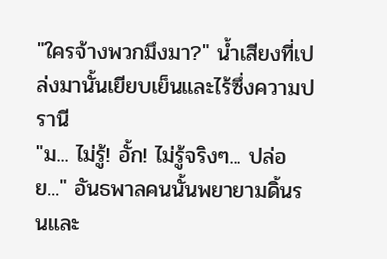"ใครจ้างพวกมึงมา?" น้ำเสียงที่เปล่งมานั้นเยียบเย็นและไร้ซึ่งความปรานี
"ม... ไม่รู้! อั้ก! ไม่รู้จริงๆ... ปล่อย..." อันธพาลคนนั้นพยายามดิ้นรนและ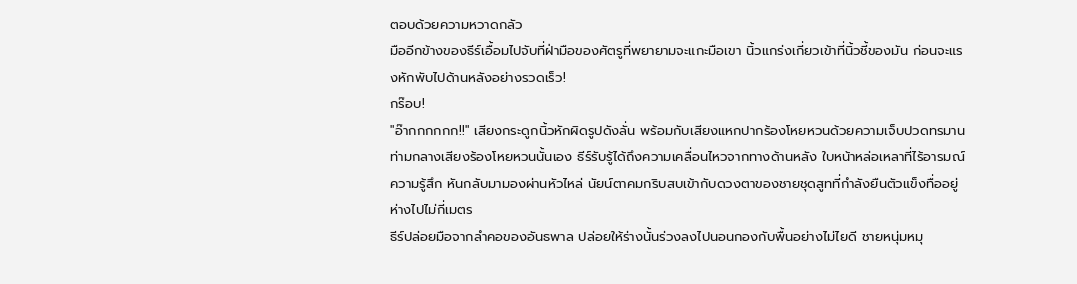ตอบด้วยความหวาดกลัว
มืออีกข้างของธีร์เอื้อมไปจับที่ฝ่ามือของศัตรูที่พยายามจะแกะมือเขา นิ้วแกร่งเกี่ยวเข้าที่นิ้วชี้ของมัน ก่อนจะแรงหักพับไปด้านหลังอย่างรวดเร็ว!
กร๊อบ!
"อ๊ากกกกกก!!" เสียงกระดูกนิ้วหักผิดรูปดังลั่น พร้อมกับเสียงแหกปากร้องโหยหวนด้วยความเจ็บปวดทรมาน
ท่ามกลางเสียงร้องโหยหวนนั้นเอง ธีร์รับรู้ได้ถึงความเคลื่อนไหวจากทางด้านหลัง ใบหน้าหล่อเหลาที่ไร้อารมณ์ความรู้สึก หันกลับมามองผ่านหัวไหล่ นัยน์ตาคมกริบสบเข้ากับดวงตาของชายชุดสูทที่กำลังยืนตัวแข็งทื่ออยู่ห่างไปไม่กี่เมตร
ธีร์ปล่อยมือจากลำคอของอันธพาล ปล่อยให้ร่างนั้นร่วงลงไปนอนกองกับพื้นอย่างไม่ไยดี ชายหนุ่มหมุ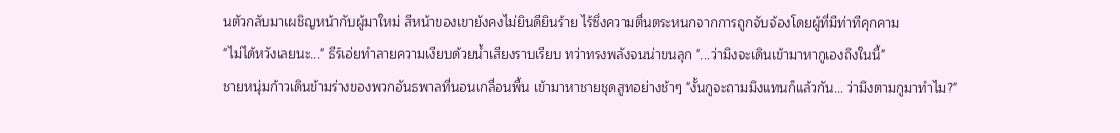นตัวกลับมาเผชิญหน้ากับผู้มาใหม่ สีหน้าของเขายังคงไม่ยินดียินร้าย ไร้ซึ่งความตื่นตระหนกจากการถูกจับจ้องโดยผู้ที่มีท่าทีคุกคาม
"ไม่ได้หวังเลยนะ..." ธีร์เอ่ยทำลายความเงียบด้วยน้ำเสียงราบเรียบ ทว่าทรงพลังจนน่าขนลุก "...ว่ามึงจะเดินเข้ามาหากูเองถึงในนี้"
ชายหนุ่มก้าวเดินข้ามร่างของพวกอันธพาลที่นอนเกลื่อนพื้น เข้ามาหาชายชุดสูทอย่างช้าๆ "งั้นกูจะถามมึงแทนก็แล้วกัน... ว่ามึงตามกูมาทำไม?"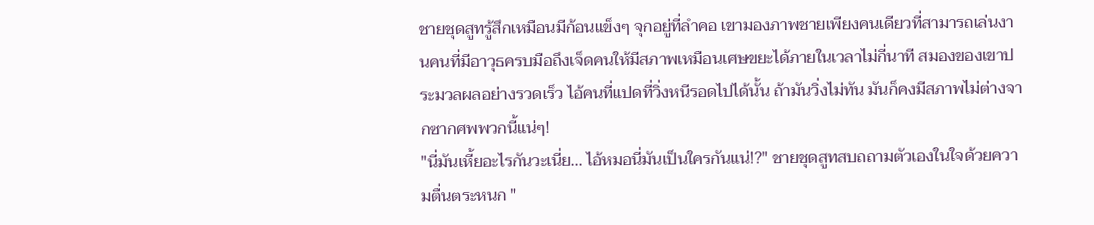ชายชุดสูทรู้สึกเหมือนมีก้อนแข็งๆ จุกอยู่ที่ลำคอ เขามองภาพชายเพียงคนเดียวที่สามารถเล่นงานคนที่มีอาวุธครบมือถึงเจ็ดคนให้มีสภาพเหมือนเศษขยะได้ภายในเวลาไม่กี่นาที สมองของเขาประมวลผลอย่างรวดเร็ว ไอ้คนที่แปดที่วิ่งหนีรอดไปได้นั้น ถ้ามันวิ่งไม่ทัน มันก็คงมีสภาพไม่ต่างจากซากศพพวกนี้แน่ๆ!
"นี่มันเหี้ยอะไรกันวะเนี่ย... ไอ้หมอนี่มันเป็นใครกันแน่!?" ชายชุดสูทสบถถามตัวเองในใจด้วยความตื่นตระหนก "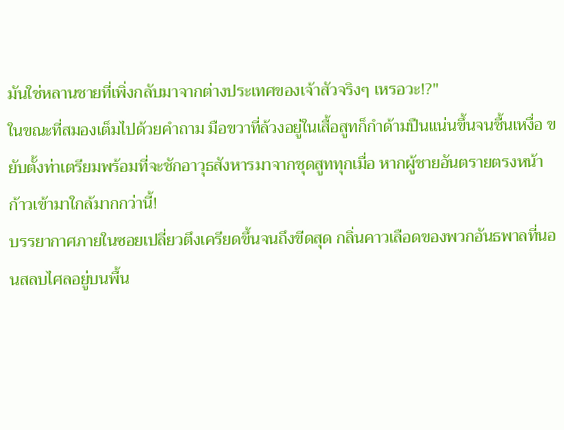มันใช่หลานชายที่เพิ่งกลับมาจากต่างประเทศของเจ้าสัวจริงๆ เหรอวะ!?"
ในขณะที่สมองเต็มไปด้วยคำถาม มือขวาที่ล้วงอยู่ในเสื้อสูทก็กำด้ามปืนแน่นขึ้นจนชื้นเหงื่อ ขยับตั้งท่าเตรียมพร้อมที่จะชักอาวุธสังหารมาจากชุดสูททุกเมื่อ หากผู้ชายอันตรายตรงหน้าก้าวเข้ามาใกล้มากกว่านี้!
บรรยากาศภายในซอยเปลี่ยวตึงเครียดขึ้นจนถึงขีดสุด กลิ่นคาวเลือดของพวกอันธพาลที่นอนสลบไศลอยู่บนพื้น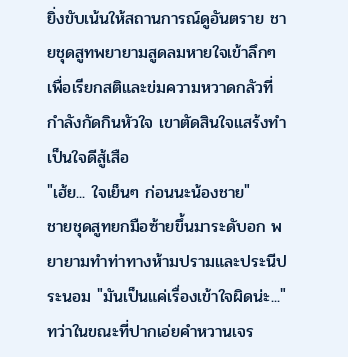ยิ่งขับเน้นให้สถานการณ์ดูอันตราย ชายชุดสูทพยายามสูดลมหายใจเข้าลึกๆ เพื่อเรียกสติและข่มความหวาดกลัวที่กำลังกัดกินหัวใจ เขาตัดสินใจแสร้งทำเป็นใจดีสู้เสือ
"เฮ้ย... ใจเย็นๆ ก่อนนะน้องชาย"
ชายชุดสูทยกมือซ้ายขึ้นมาระดับอก พยายามทำท่าทางห้ามปรามและประนีประนอม "มันเป็นแค่เรื่องเข้าใจผิดน่ะ..."
ทว่าในขณะที่ปากเอ่ยคำหวานเจร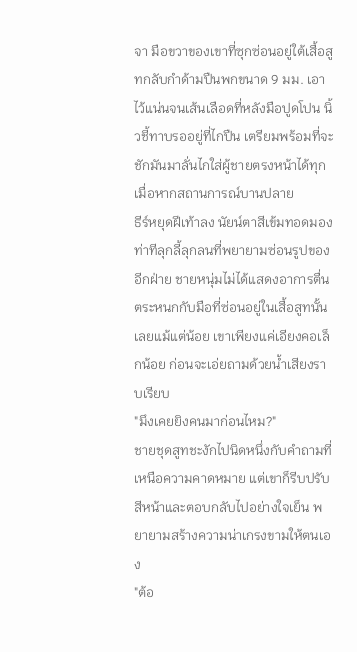จา มือขวาของเขาที่ซุกซ่อนอยู่ใต้เสื้อสูทกลับกำด้ามปืนพกขนาด 9 มม. เอาไว้แน่นจนเส้นเลือดที่หลังมือปูดโปน นิ้วชี้ทาบรออยู่ที่ไกปืน เตรียมพร้อมที่จะชักมันมาลั่นไกใส่ผู้ชายตรงหน้าได้ทุกเมื่อหากสถานการณ์บานปลาย
ธีร์หยุดฝีเท้าลง นัยน์ตาสีเข้มทอดมองท่าทีลุกลี้ลุกลนที่พยายามซ่อนรูปของอีกฝ่าย ชายหนุ่มไม่ได้แสดงอาการตื่นตระหนกกับมือที่ซ่อนอยู่ในเสื้อสูทนั้นเลยแม้แต่น้อย เขาเพียงแค่เอียงคอเล็กน้อย ก่อนจะเอ่ยถามด้วยน้ำเสียงราบเรียบ
"มึงเคยยิงคนมาก่อนไหม?"
ชายชุดสูทชะงักไปนิดหนึ่งกับคำถามที่เหนือความคาดหมาย แต่เขาก็รีบปรับสีหน้าและตอบกลับไปอย่างใจเย็น พยายามสร้างความน่าเกรงขามให้ตนเอง
"ต้อ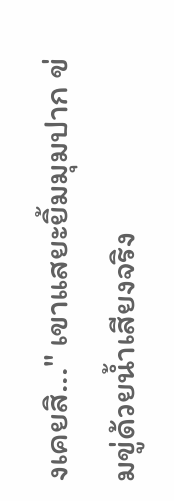งเคยสิ..." เขาแสยะยิ้มมุมปาก ข่มขู่ด้วยน้ำเสียงจริง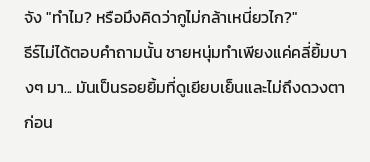จัง "ทำไม? หรือมึงคิดว่ากูไม่กล้าเหนี่ยวไก?"
ธีร์ไม่ได้ตอบคำถามนั้น ชายหนุ่มทำเพียงแค่คลี่ยิ้มบางๆ มา... มันเป็นรอยยิ้มที่ดูเยียบเย็นและไม่ถึงดวงตา ก่อน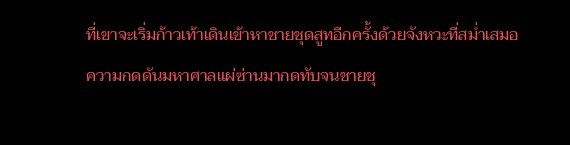ที่เขาจะเริ่มก้าวเท้าเดินเข้าหาชายชุดสูทอีกครั้งด้วยจังหวะที่สม่ำเสมอ
ความกดดันมหาศาลแผ่ซ่านมากดทับจนชายชุ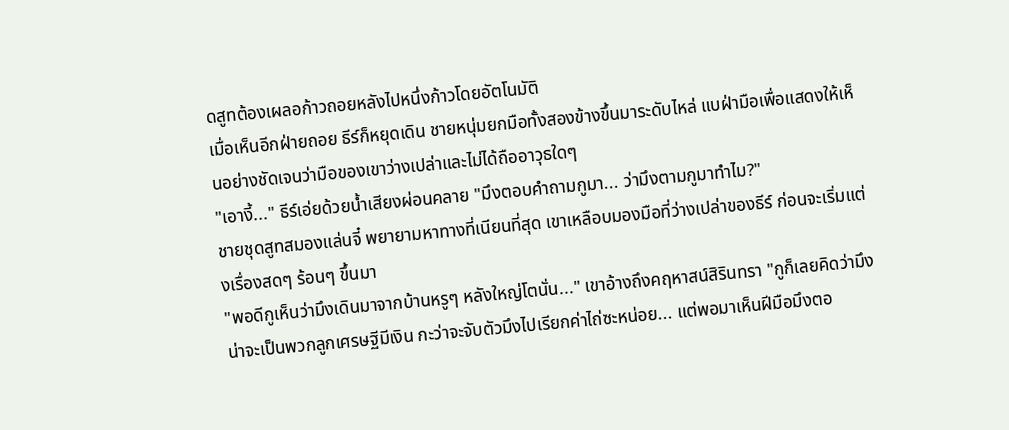ดสูทต้องเผลอก้าวถอยหลังไปหนึ่งก้าวโดยอัตโนมัติ
เมื่อเห็นอีกฝ่ายถอย ธีร์ก็หยุดเดิน ชายหนุ่มยกมือทั้งสองข้างขึ้นมาระดับไหล่ แบฝ่ามือเพื่อแสดงให้เห็นอย่างชัดเจนว่ามือของเขาว่างเปล่าและไม่ได้ถืออาวุธใดๆ
"เอางี้..." ธีร์เอ่ยด้วยน้ำเสียงผ่อนคลาย "มึงตอบคำถามกูมา... ว่ามึงตามกูมาทำไม?"
ชายชุดสูทสมองแล่นจี๋ พยายามหาทางที่เนียนที่สุด เขาเหลือบมองมือที่ว่างเปล่าของธีร์ ก่อนจะเริ่มแต่งเรื่องสดๆ ร้อนๆ ขึ้นมา
"พอดีกูเห็นว่ามึงเดินมาจากบ้านหรูๆ หลังใหญ่โตนั่น..." เขาอ้างถึงคฤหาสน์สิรินทรา "กูก็เลยคิดว่ามึงน่าจะเป็นพวกลูกเศรษฐีมีเงิน กะว่าจะจับตัวมึงไปเรียกค่าไถ่ซะหน่อย... แต่พอมาเห็นฝีมือมึงตอ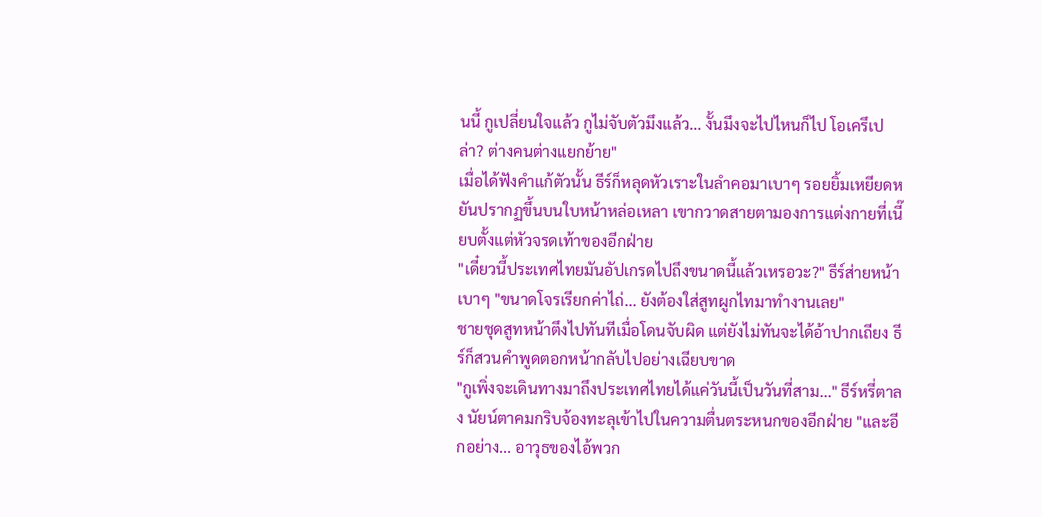นนี้ กูเปลี่ยนใจแล้ว กูไม่จับตัวมึงแล้ว... งั้นมึงจะไปไหนก็ไป โอเครึเปล่า? ต่างคนต่างแยกย้าย"
เมื่อได้ฟังคำแก้ตัวนั้น ธีร์ก็หลุดหัวเราะในลำคอมาเบาๆ รอยยิ้มเหยียดหยันปรากฏขึ้นบนใบหน้าหล่อเหลา เขากวาดสายตามองการแต่งกายที่เนี๊ยบตั้งแต่หัวจรดเท้าของอีกฝ่าย
"เดี๋ยวนี้ประเทศไทยมันอัปเกรดไปถึงขนาดนี้แล้วเหรอวะ?" ธีร์ส่ายหน้าเบาๆ "ขนาดโจรเรียกค่าไถ่... ยังต้องใส่สูทผูกไทมาทำงานเลย"
ชายชุดสูทหน้าตึงไปทันทีเมื่อโดนจับผิด แต่ยังไม่ทันจะได้อ้าปากเถียง ธีร์ก็สวนคำพูดตอกหน้ากลับไปอย่างเฉียบขาด
"กูเพิ่งจะเดินทางมาถึงประเทศไทยได้แค่วันนี้เป็นวันที่สาม..." ธีร์หรี่ตาลง นัยน์ตาคมกริบจ้องทะลุเข้าไปในความตื่นตระหนกของอีกฝ่าย "และอีกอย่าง... อาวุธของไอ้พวก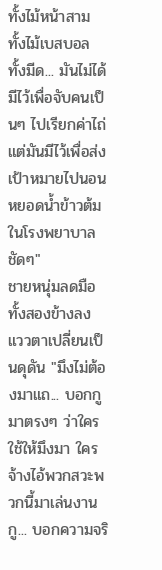ทั้งไม้หน้าสาม ทั้งไม้เบสบอล ทั้งมีด... มันไม่ได้มีไว้เพื่อจับคนเป็นๆ ไปเรียกค่าไถ่ แต่มันมีไว้เพื่อส่งเป้าหมายไปนอนหยอดน้ำข้าวต้มในโรงพยาบาลชัดๆ"
ชายหนุ่มลดมือทั้งสองข้างลง แววตาเปลี่ยนเป็นดุดัน "มึงไม่ต้องมาแถ... บอกกูมาตรงๆ ว่าใครใช้ให้มึงมา ใครจ้างไอ้พวกสวะพวกนี้มาเล่นงานกู... บอกความจริ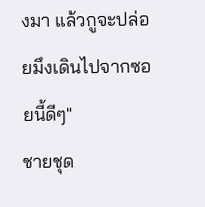งมา แล้วกูจะปล่อยมึงเดินไปจากซอยนี้ดีๆ"
ชายชุด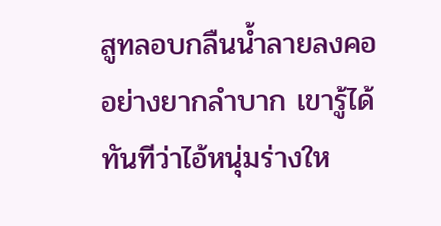สูทลอบกลืนน้ำลายลงคออย่างยากลำบาก เขารู้ได้ทันทีว่าไอ้หนุ่มร่างให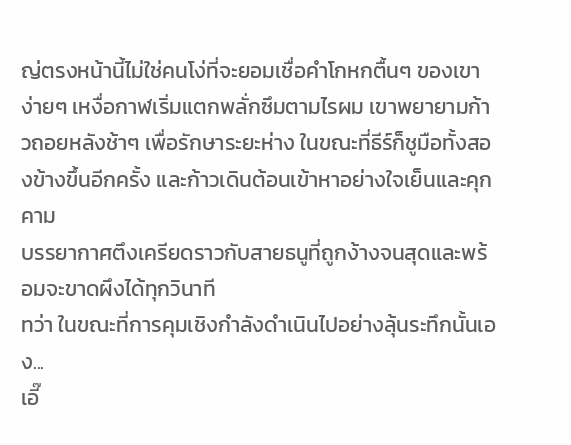ญ่ตรงหน้านี้ไม่ใช่คนโง่ที่จะยอมเชื่อคำโกหกตื้นๆ ของเขาง่ายๆ เหงื่อกาฬเริ่มแตกพลั่กซึมตามไรผม เขาพยายามก้าวถอยหลังช้าๆ เพื่อรักษาระยะห่าง ในขณะที่ธีร์ก็ชูมือทั้งสองข้างขึ้นอีกครั้ง และก้าวเดินต้อนเข้าหาอย่างใจเย็นและคุกคาม
บรรยากาศตึงเครียดราวกับสายธนูที่ถูกง้างจนสุดและพร้อมจะขาดผึงได้ทุกวินาที
ทว่า ในขณะที่การคุมเชิงกำลังดำเนินไปอย่างลุ้นระทึกนั้นเอง...
เอี๊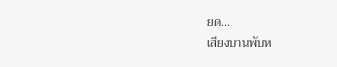ยด...
เสียงบานพับห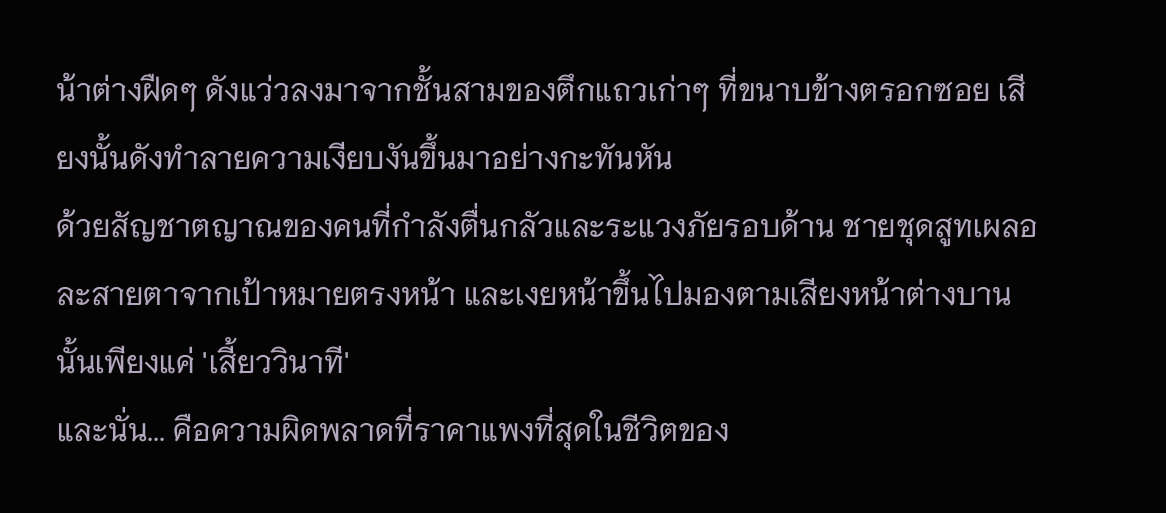น้าต่างฝืดๆ ดังแว่วลงมาจากชั้นสามของตึกแถวเก่าๆ ที่ขนาบข้างตรอกซอย เสียงนั้นดังทำลายความเงียบงันขึ้นมาอย่างกะทันหัน
ด้วยสัญชาตญาณของคนที่กำลังตื่นกลัวและระแวงภัยรอบด้าน ชายชุดสูทเผลอละสายตาจากเป้าหมายตรงหน้า และเงยหน้าขึ้นไปมองตามเสียงหน้าต่างบานนั้นเพียงแค่ 'เสี้ยววินาที'
และนั่น... คือความผิดพลาดที่ราคาแพงที่สุดในชีวิตของ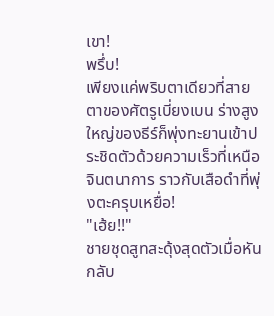เขา!
พรึ่บ!
เพียงแค่พริบตาเดียวที่สายตาของศัตรูเบี่ยงเบน ร่างสูงใหญ่ของธีร์ก็พุ่งทะยานเข้าประชิดตัวด้วยความเร็วที่เหนือจินตนาการ ราวกับเสือดำที่พุ่งตะครุบเหยื่อ!
"เฮ้ย!!"
ชายชุดสูทสะดุ้งสุดตัวเมื่อหันกลับ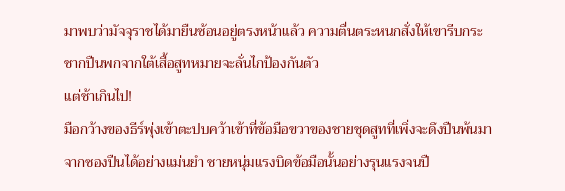มาพบว่ามัจจุราชได้มายืนซ้อนอยู่ตรงหน้าแล้ว ความตื่นตระหนกสั่งให้เขารีบกระชากปืนพกจากใต้เสื้อสูทหมายจะลั่นไกป้องกันตัว
แต่ช้าเกินไป!
มือกว้างของธีร์พุ่งเข้าตะปบคว้าเข้าที่ข้อมือขวาของชายชุดสูทที่เพิ่งจะดึงปืนพ้นมาจากซองปืนได้อย่างแม่นยำ ชายหนุ่มแรงบิดข้อมือนั้นอย่างรุนแรงจนปื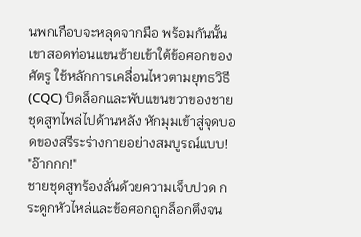นพกเกือบจะหลุดจากมือ พร้อมกันนั้น เขาสอดท่อนแขนซ้ายเข้าใต้ข้อศอกของศัตรู ใช้หลักการเคลื่อนไหวตามยุทธวิธี (CQC) บิดล็อกและพับแขนขวาของชายชุดสูทไพล่ไปด้านหลัง หักมุมเข้าสู่จุดบอดของสรีระร่างกายอย่างสมบูรณ์แบบ!
"อ๊ากกก!"
ชายชุดสูทร้องลั่นด้วยความเจ็บปวด กระดูกหัวไหล่และข้อศอกถูกล็อกตึงจน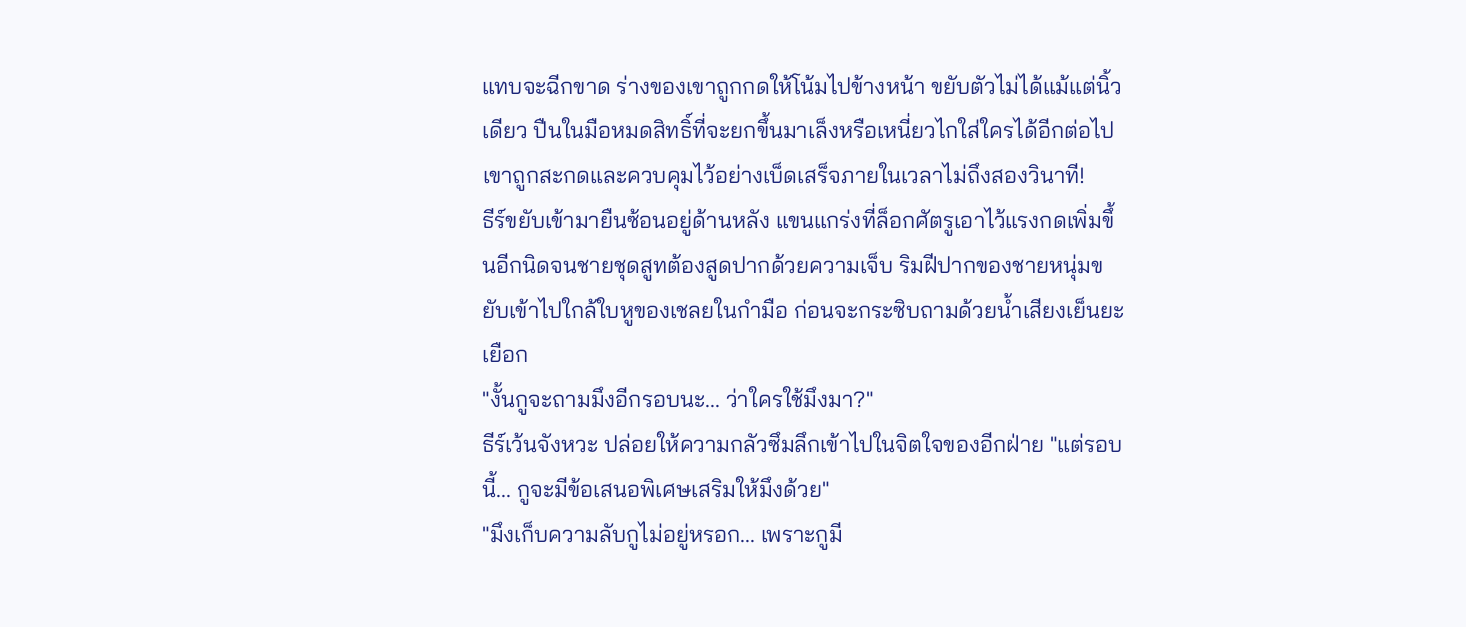แทบจะฉีกขาด ร่างของเขาถูกกดให้โน้มไปข้างหน้า ขยับตัวไม่ได้แม้แต่นิ้วเดียว ปืนในมือหมดสิทธิ์ที่จะยกขึ้นมาเล็งหรือเหนี่ยวไกใส่ใครได้อีกต่อไป เขาถูกสะกดและควบคุมไว้อย่างเบ็ดเสร็จภายในเวลาไม่ถึงสองวินาที!
ธีร์ขยับเข้ามายืนซ้อนอยู่ด้านหลัง แขนแกร่งที่ล็อกศัตรูเอาไว้แรงกดเพิ่มขึ้นอีกนิดจนชายชุดสูทต้องสูดปากด้วยความเจ็บ ริมฝีปากของชายหนุ่มขยับเข้าไปใกล้ใบหูของเชลยในกำมือ ก่อนจะกระซิบถามด้วยน้ำเสียงเย็นยะเยือก
"งั้นกูจะถามมึงอีกรอบนะ... ว่าใครใช้มึงมา?"
ธีร์เว้นจังหวะ ปล่อยให้ความกลัวซึมลึกเข้าไปในจิตใจของอีกฝ่าย "แต่รอบนี้... กูจะมีข้อเสนอพิเศษเสริมให้มึงด้วย"
"มึงเก็บความลับกูไม่อยู่หรอก... เพราะกูมี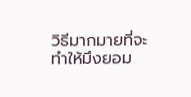วิธีมากมายที่จะทำให้มึงยอม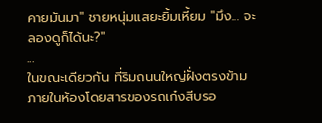คายมันมา" ชายหนุ่มแสยะยิ้มเหี้ยม "มึง... จะลองดูก็ได้นะ?"
...
ในขณะเดียวกัน ที่ริมถนนใหญ่ฝั่งตรงข้าม
ภายในห้องโดยสารของรถเก๋งสีบรอ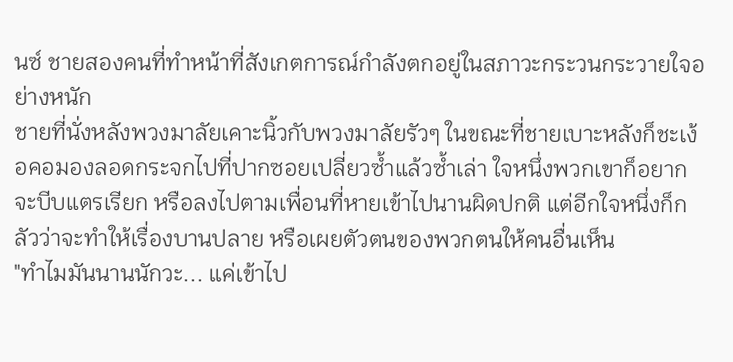นซ์ ชายสองคนที่ทำหน้าที่สังเกตการณ์กำลังตกอยู่ในสภาวะกระวนกระวายใจอย่างหนัก
ชายที่นั่งหลังพวงมาลัยเคาะนิ้วกับพวงมาลัยรัวๆ ในขณะที่ชายเบาะหลังก็ชะเง้อคอมองลอดกระจกไปที่ปากซอยเปลี่ยวซ้ำแล้วซ้ำเล่า ใจหนึ่งพวกเขาก็อยากจะบีบแตรเรียก หรือลงไปตามเพื่อนที่หายเข้าไปนานผิดปกติ แต่อีกใจหนึ่งก็กลัวว่าจะทำให้เรื่องบานปลาย หรือเผยตัวตนของพวกตนให้คนอื่นเห็น
"ทำไมมันนานนักวะ... แค่เข้าไป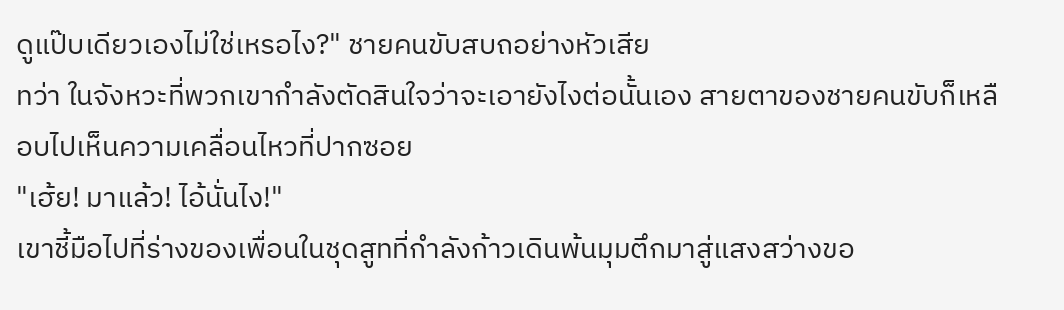ดูแป๊บเดียวเองไม่ใช่เหรอไง?" ชายคนขับสบถอย่างหัวเสีย
ทว่า ในจังหวะที่พวกเขากำลังตัดสินใจว่าจะเอายังไงต่อนั้นเอง สายตาของชายคนขับก็เหลือบไปเห็นความเคลื่อนไหวที่ปากซอย
"เฮ้ย! มาแล้ว! ไอ้นั่นไง!"
เขาชี้มือไปที่ร่างของเพื่อนในชุดสูทที่กำลังก้าวเดินพ้นมุมตึกมาสู่แสงสว่างขอ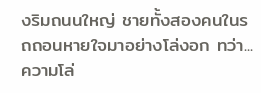งริมถนนใหญ่ ชายทั้งสองคนในรถถอนหายใจมาอย่างโล่งอก ทว่า... ความโล่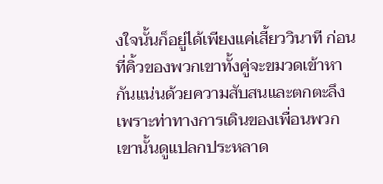งใจนั้นก็อยู่ได้เพียงแค่เสี้ยววินาที ก่อนที่คิ้วของพวกเขาทั้งคู่จะขมวดเข้าหากันแน่นด้วยความสับสนและตกตะลึง
เพราะท่าทางการเดินของเพื่อนพวกเขานั้นดูแปลกประหลาด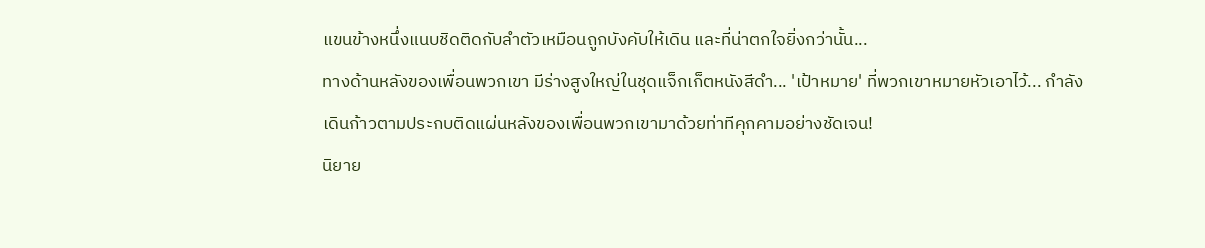แขนข้างหนึ่งแนบชิดติดกับลำตัวเหมือนถูกบังคับให้เดิน และที่น่าตกใจยิ่งกว่านั้น...
ทางด้านหลังของเพื่อนพวกเขา มีร่างสูงใหญ่ในชุดแจ็กเก็ตหนังสีดำ... 'เป้าหมาย' ที่พวกเขาหมายหัวเอาไว้... กำลังเดินก้าวตามประกบติดแผ่นหลังของเพื่อนพวกเขามาด้วยท่าทีคุกคามอย่างชัดเจน!
นิยาย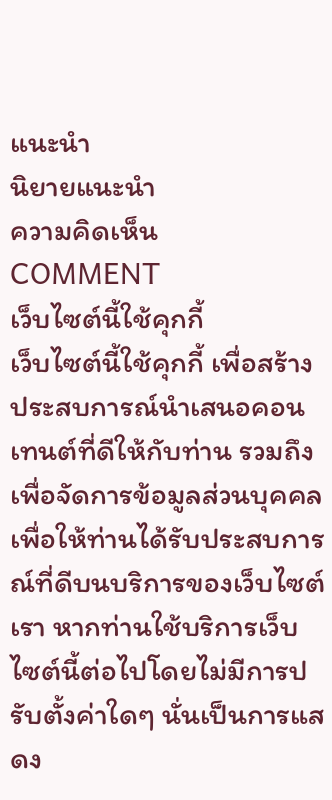แนะนำ
นิยายแนะนำ
ความคิดเห็น
COMMENT
เว็บไซต์นี้ใช้คุกกี้
เว็บไซต์นี้ใช้คุกกี้ เพื่อสร้างประสบการณ์นำเสนอคอนเทนต์ที่ดีให้กับท่าน รวมถึงเพื่อจัดการข้อมูลส่วนบุคคลเพื่อให้ท่านได้รับประสบการณ์ที่ดีบนบริการของเว็บไซต์เรา หากท่านใช้บริการเว็บไซต์นี้ต่อไปโดยไม่มีการปรับตั้งค่าใดๆ นั่นเป็นการแสดง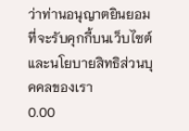ว่าท่านอนุญาตยินยอมที่จะรับคุกกี้บนเว็บไซต์และนโยบายสิทธิส่วนบุคคลของเรา
0.00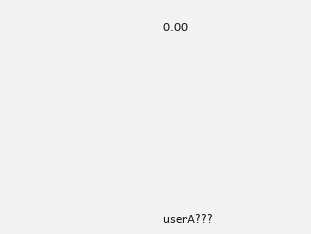0.00









userA???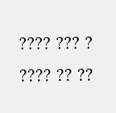???? ??? ? ???? ?? ??